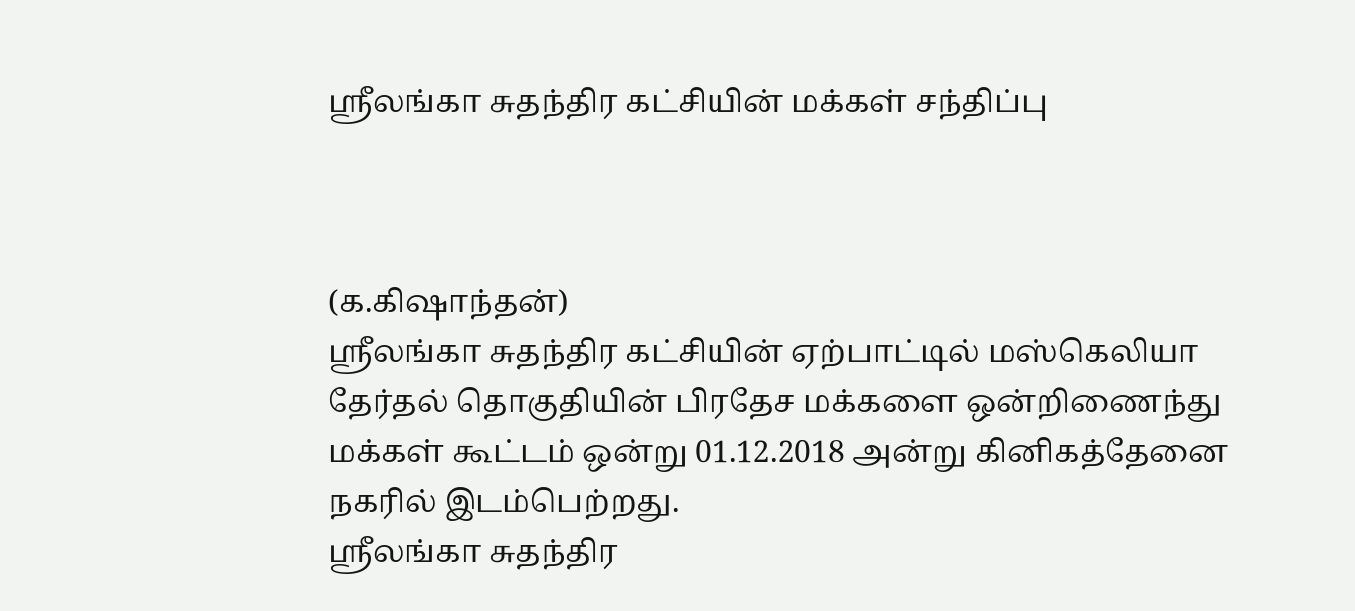ஸ்ரீலங்கா சுதந்திர கட்சியின் மக்கள் சந்திப்பு



(க.கிஷாந்தன்)
ஸ்ரீலங்கா சுதந்திர கட்சியின் ஏற்பாட்டில் மஸ்கெலியா தேர்தல் தொகுதியின் பிரதேச மக்களை ஒன்றிணைந்து மக்கள் கூட்டம் ஒன்று 01.12.2018 அன்று கினிகத்தேனை நகரில் இடம்பெற்றது.
ஸ்ரீலங்கா சுதந்திர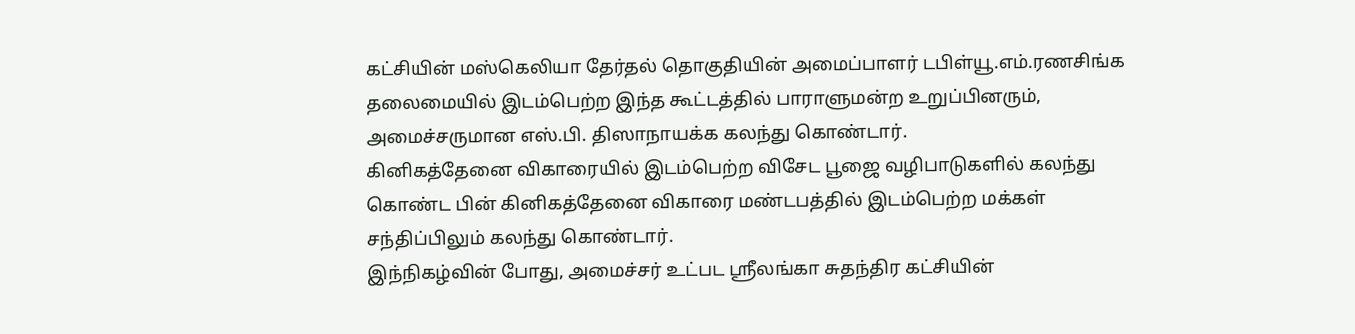கட்சியின் மஸ்கெலியா தேர்தல் தொகுதியின் அமைப்பாளர் டபிள்யூ.எம்.ரணசிங்க தலைமையில் இடம்பெற்ற இந்த கூட்டத்தில் பாராளுமன்ற உறுப்பினரும், அமைச்சருமான எஸ்.பி. திஸாநாயக்க கலந்து கொண்டார்.
கினிகத்தேனை விகாரையில் இடம்பெற்ற விசேட பூஜை வழிபாடுகளில் கலந்து கொண்ட பின் கினிகத்தேனை விகாரை மண்டபத்தில் இடம்பெற்ற மக்கள் சந்திப்பிலும் கலந்து கொண்டார்.
இந்நிகழ்வின் போது, அமைச்சர் உட்பட ஸ்ரீலங்கா சுதந்திர கட்சியின்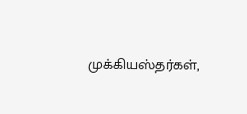முக்கியஸ்தர்கள்,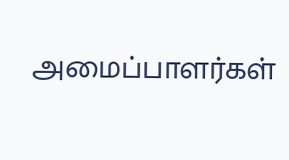அமைப்பாளர்கள்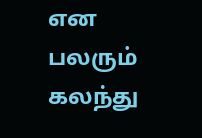என பலரும் கலந்து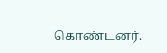கொண்டனர்.